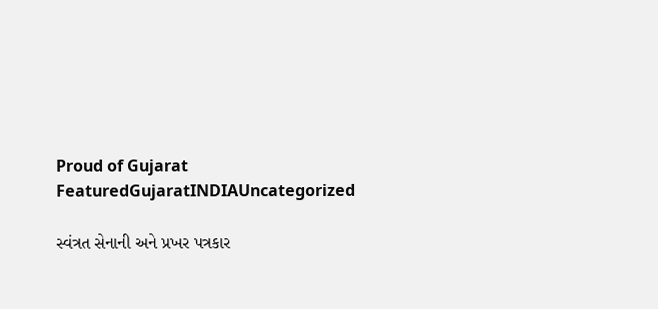Proud of Gujarat
FeaturedGujaratINDIAUncategorized

સ્વંત્રત સેનાની અને પ્રખર પત્રકાર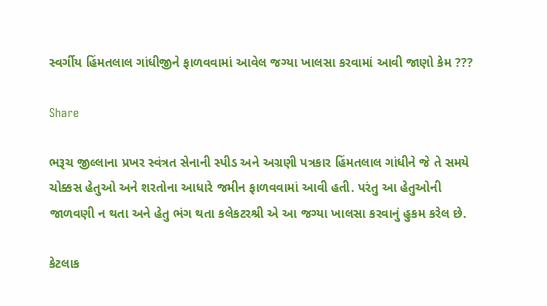સ્વર્ગીય હિંમતલાલ ગાંધીજીને ફાળવવામાં આવેલ જગ્યા ખાલસા કરવામાં આવી જાણો કેમ ???

Share

ભરૂચ જીલ્લાના પ્રખર સ્વંત્રત સેનાની સ્પીડ અને અગ્રણી પત્રકાર હિંમતલાલ ગાંધીને જે તે સમયે ચોક્કસ હેતુઓ અને શરતોના આધારે જમીન ફાળવવામાં આવી હતી. પરંતુ આ હેતુઓની જાળવણી ન થતા અને હેતુ ભંગ થતા કલેકટરશ્રી એ આ જગ્યા ખાલસા કરવાનું હુકમ કરેલ છે.

કેટલાક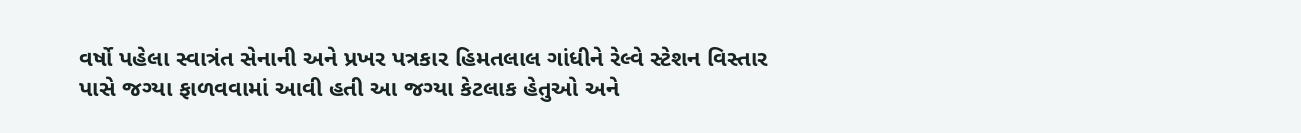વર્ષો પહેલા સ્વાત્રંત સેનાની અને પ્રખર પત્રકાર હિમતલાલ ગાંધીને રેલ્વે સ્ટેશન વિસ્તાર પાસે જગ્યા ફાળવવામાં આવી હતી આ જગ્યા કેટલાક હેતુઓ અને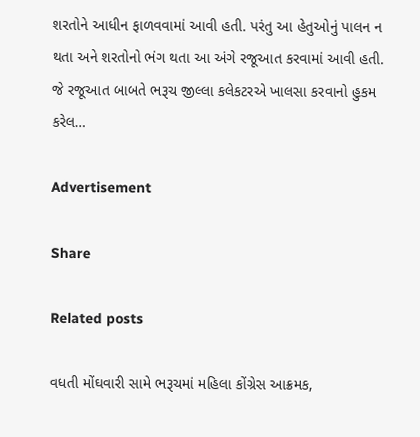શરતોને આધીન ફાળવવામાં આવી હતી. પરંતુ આ હેતુઓનું પાલન ન થતા અને શરતોનો ભંગ થતા આ અંગે રજૂઆત કરવામાં આવી હતી. જે રજૂઆત બાબતે ભરૂચ જીલ્લા કલેકટરએ ખાલસા કરવાનો હુકમ કરેલ…

Advertisement

Share

Related posts

વધતી મોંઘવારી સામે ભરૂચમાં મહિલા કોંગ્રેસ આક્રમક,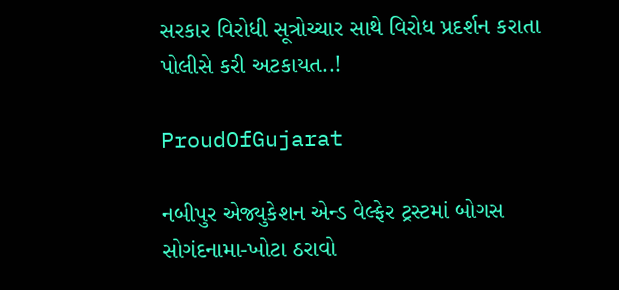સરકાર વિરોધી સૂત્રોચ્ચાર સાથે વિરોધ પ્રદર્શન કરાતા પોલીસે કરી અટકાયત..!

ProudOfGujarat

નબીપુર એજ્યુકેશન એન્ડ વેલ્ફેર ટ્રસ્ટમાં બોગસ સોગંદનામા-ખોટા ઠરાવો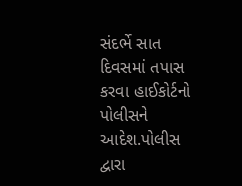સંદર્ભે સાત દિવસમાં તપાસ કરવા હાઈકોર્ટનો પોલીસને આદેશ.પોલીસ દ્વારા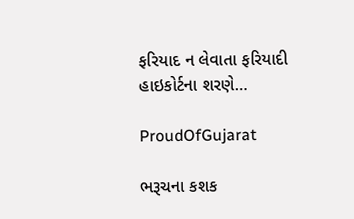ફરિયાદ ન લેવાતા ફરિયાદી હાઇકોર્ટના શરણે…

ProudOfGujarat

ભરૂચના કશક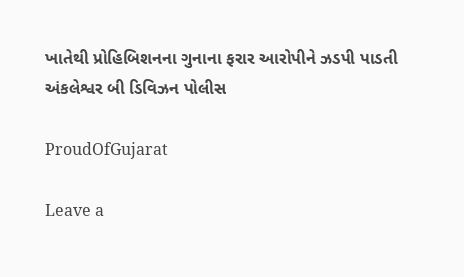ખાતેથી પ્રોહિબિશનના ગુનાના ફરાર આરોપીને ઝડપી પાડતી અંકલેશ્વર બી ડિવિઝન પોલીસ

ProudOfGujarat

Leave a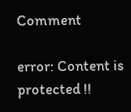Comment

error: Content is protected !!